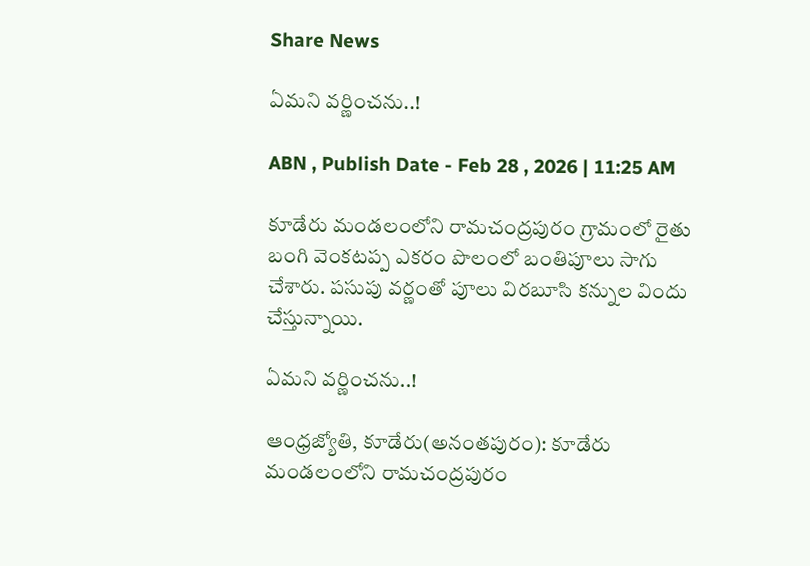Share News

ఏమని వర్ణించను..!

ABN , Publish Date - Feb 28 , 2026 | 11:25 AM

కూడేరు మండలంలోని రామచంద్రపురం గ్రామంలో రైతు బంగి వెంకటప్ప ఎకరం పొలంలో బంతిపూలు సాగు చేశారు. పసుపు వర్ణంతో పూలు విరబూసి కన్నుల విందు చేస్తున్నాయి.

ఏమని వర్ణించను..!

ఆంధ్రజ్యోతి, కూడేరు(అనంతపురం): కూడేరు మండలంలోని రామచంద్రపురం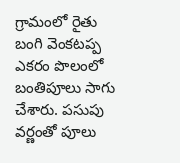గ్రామంలో రైతు బంగి వెంకటప్ప ఎకరం పొలంలో బంతిపూలు సాగు చేశారు. పసుపు వర్ణంతో పూలు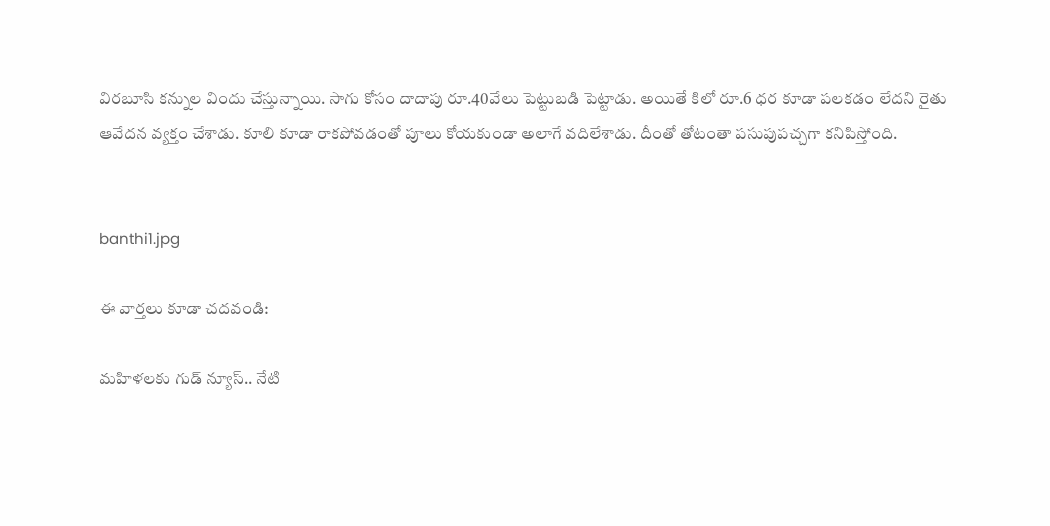విరబూసి కన్నుల విందు చేస్తున్నాయి. సాగు కోసం దాదాపు రూ.40వేలు పెట్టుబడి పెట్టాడు. అయితే కిలో రూ.6 ధర కూడా పలకడం లేదని రైతు ఆవేదన వ్యక్తం చేశాడు. కూలి కూడా రాకపోవడంతో పూలు కోయకుండా అలాగే వదిలేశాడు. దీంతో తోటంతా పసుపుపచ్చగా కనిపిస్తోంది.


banthi1.jpg

ఈ వార్తలు కూడా చదవండి:

మహిళలకు గుడ్ న్యూస్.. నేటి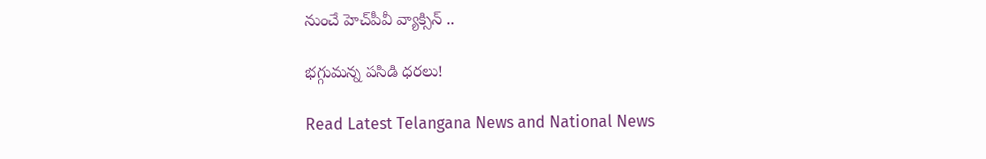నుంచే హెచ్‌పీవీ వ్యాక్సిన్‌ ..

భగ్గుమన్న పసిడి ధరలు!

Read Latest Telangana News and National News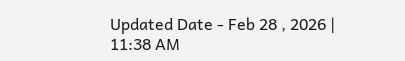Updated Date - Feb 28 , 2026 | 11:38 AM